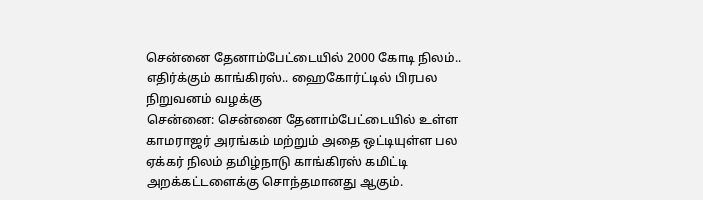சென்னை தேனாம்பேட்டையில் 2000 கோடி நிலம்.. எதிர்க்கும் காங்கிரஸ்.. ஹைகோர்ட்டில் பிரபல நிறுவனம் வழக்கு
சென்னை: சென்னை தேனாம்பேட்டையில் உள்ள காமராஜர் அரங்கம் மற்றும் அதை ஒட்டியுள்ள பல ஏக்கர் நிலம் தமிழ்நாடு காங்கிரஸ் கமிட்டி அறக்கட்டளைக்கு சொந்தமானது ஆகும்.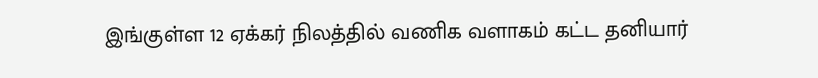இங்குள்ள 12 ஏக்கர் நிலத்தில் வணிக வளாகம் கட்ட தனியார்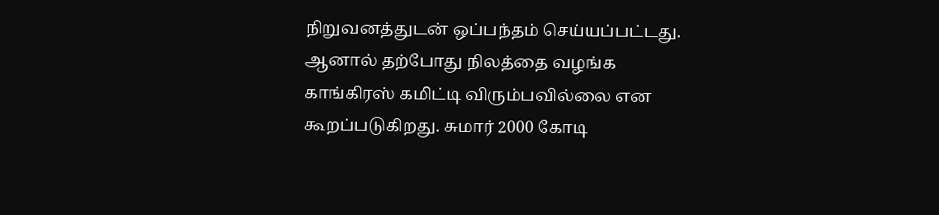நிறுவனத்துடன் ஒப்பந்தம் செய்யப்பட்டது. ஆனால் தற்போது நிலத்தை வழங்க காங்கிரஸ் கமிட்டி விரும்பவில்லை என கூறப்படுகிறது. சுமார் 2000 கோடி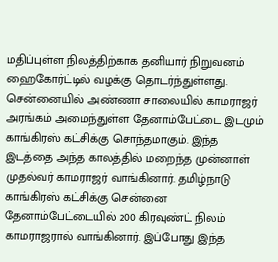மதிப்புள்ள நிலத்திற்காக தனியார் நிறுவனம் ஹைகோர்ட்டில் வழக்கு தொடர்ந்துள்ளது.
சென்னையில் அண்ணா சாலையில் காமராஜர் அரங்கம் அமைந்துள்ள தேனாம்பேட்டை இடமும் காங்கிரஸ் கட்சிக்கு சொந்தமாகும். இந்த இடத்தை அந்த காலத்தில் மறைந்த முன்னாள் முதல்வர் காமராஜர் வாங்கினார். தமிழ்நாடு காங்கிரஸ் கட்சிக்கு சென்னை தேனாம்பேட்டையில் 200 கிரவுண்ட் நிலம் காமராஜரால் வாங்கினார். இப்போது இந்த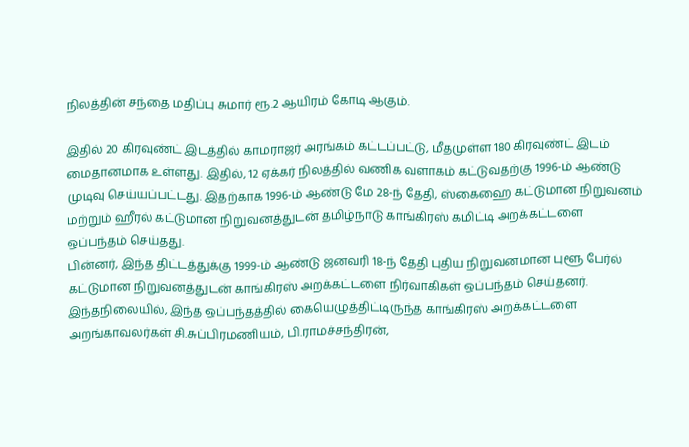நிலத்தின் சந்தை மதிப்பு சுமார் ரூ.2 ஆயிரம் கோடி ஆகும்.

இதில் 20 கிரவுண்ட் இடத்தில் காமராஜர் அரங்கம் கட்டப்பட்டு, மீதமுள்ள 180 கிரவுண்ட் இடம் மைதானமாக உள்ளது. இதில், 12 ஏக்கர் நிலத்தில் வணிக வளாகம் கட்டுவதற்கு 1996-ம் ஆண்டு முடிவு செய்யப்பட்டது. இதற்காக 1996-ம் ஆண்டு மே 28-ந் தேதி, ஸ்கைஹை கட்டுமான நிறுவனம் மற்றும் ஹீரல் கட்டுமான நிறுவனத்துடன் தமிழ்நாடு காங்கிரஸ் கமிட்டி அறக்கட்டளை ஒப்பந்தம் செய்தது.
பின்னர், இந்த திட்டத்துக்கு 1999-ம் ஆண்டு ஜனவரி 18-ந் தேதி புதிய நிறுவனமான புளூ பேர்ல் கட்டுமான நிறுவனத்துடன் காங்கிரஸ் அறக்கட்டளை நிர்வாகிகள் ஒப்பந்தம் செய்தனர். இந்தநிலையில், இந்த ஒப்பந்தத்தில் கையெழுத்திட்டிருந்த காங்கிரஸ் அறக்கட்டளை அறங்காவலர்கள் சி.சுப்பிரமணியம், பி.ராமச்சந்திரன்,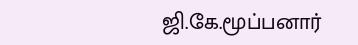ஜி.கே.மூப்பனார்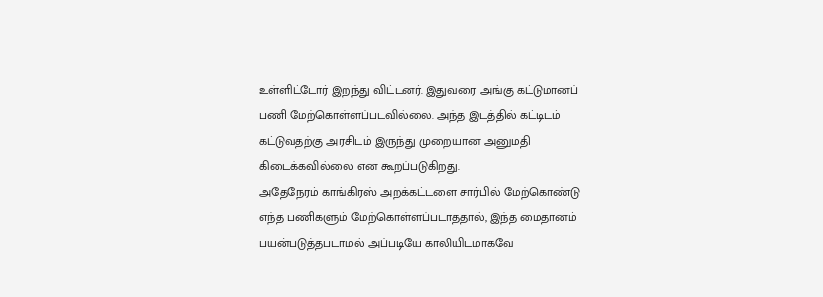உள்ளிட்டோர் இறந்து விட்டனர். இதுவரை அங்கு கட்டுமானப் பணி மேற்கொள்ளப்படவில்லை. அந்த இடத்தில் கட்டிடம் கட்டுவதற்கு அரசிடம் இருந்து முறையான அனுமதி கிடைக்கவில்லை என கூறப்படுகிறது.
அதேநேரம் காங்கிரஸ் அறக்கட்டளை சார்பில் மேற்கொண்டு எந்த பணிகளும் மேற்கொள்ளப்படாததால், இந்த மைதானம் பயன்படுத்தபடாமல் அப்படியே காலியிடமாகவே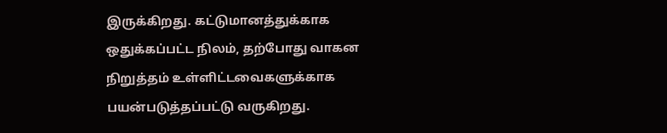இருக்கிறது. கட்டுமானத்துக்காக ஒதுக்கப்பட்ட நிலம், தற்போது வாகன நிறுத்தம் உள்ளிட்டவைகளுக்காக பயன்படுத்தப்பட்டு வருகிறது.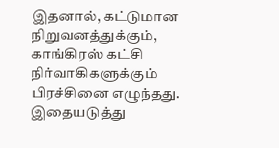இதனால், கட்டுமான நிறுவனத்துக்கும், காங்கிரஸ் கட்சி நிர்வாகிகளுக்கும் பிரச்சினை எழுந்தது.
இதையடுத்து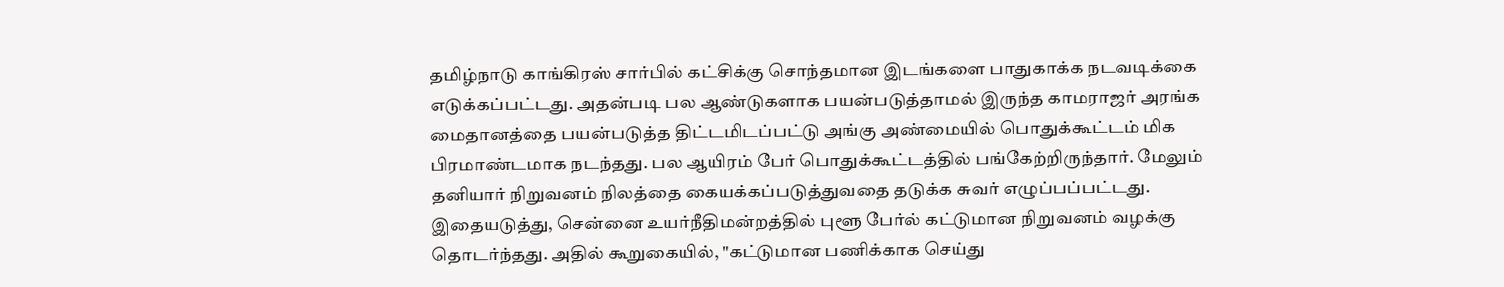தமிழ்நாடு காங்கிரஸ் சார்பில் கட்சிக்கு சொந்தமான இடங்களை பாதுகாக்க நடவடிக்கை எடுக்கப்பட்டது. அதன்படி பல ஆண்டுகளாக பயன்படுத்தாமல் இருந்த காமராஜர் அரங்க மைதானத்தை பயன்படுத்த திட்டமிடப்பட்டு அங்கு அண்மையில் பொதுக்கூட்டம் மிக பிரமாண்டமாக நடந்தது. பல ஆயிரம் பேர் பொதுக்கூட்டத்தில் பங்கேற்றிருந்தார். மேலும் தனியார் நிறுவனம் நிலத்தை கையக்கப்படுத்துவதை தடுக்க சுவர் எழுப்பப்பட்டது.
இதையடுத்து, சென்னை உயர்நீதிமன்றத்தில் புளூ பேர்ல் கட்டுமான நிறுவனம் வழக்கு தொடர்ந்தது. அதில் கூறுகையில், "கட்டுமான பணிக்காக செய்து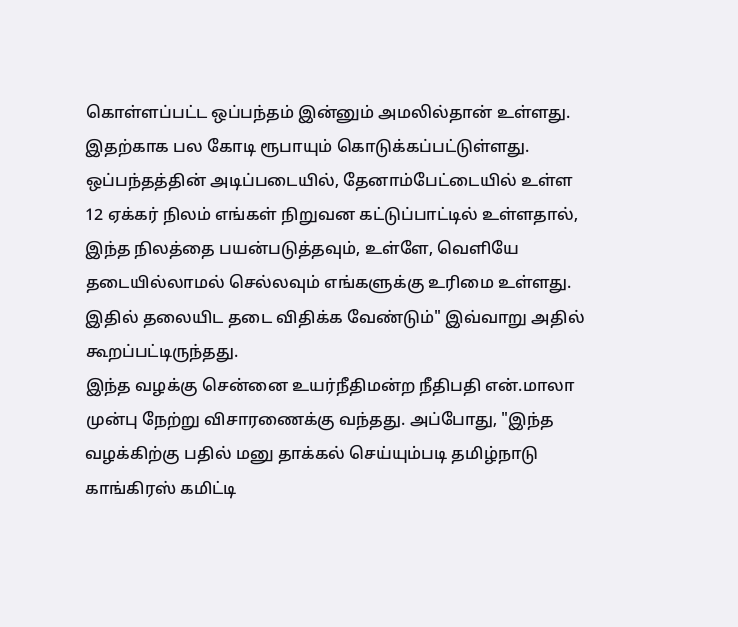கொள்ளப்பட்ட ஒப்பந்தம் இன்னும் அமலில்தான் உள்ளது. இதற்காக பல கோடி ரூபாயும் கொடுக்கப்பட்டுள்ளது. ஒப்பந்தத்தின் அடிப்படையில், தேனாம்பேட்டையில் உள்ள 12 ஏக்கர் நிலம் எங்கள் நிறுவன கட்டுப்பாட்டில் உள்ளதால், இந்த நிலத்தை பயன்படுத்தவும், உள்ளே, வெளியே தடையில்லாமல் செல்லவும் எங்களுக்கு உரிமை உள்ளது. இதில் தலையிட தடை விதிக்க வேண்டும்" இவ்வாறு அதில் கூறப்பட்டிருந்தது.
இந்த வழக்கு சென்னை உயர்நீதிமன்ற நீதிபதி என்.மாலா முன்பு நேற்று விசாரணைக்கு வந்தது. அப்போது, "இந்த வழக்கிற்கு பதில் மனு தாக்கல் செய்யும்படி தமிழ்நாடு காங்கிரஸ் கமிட்டி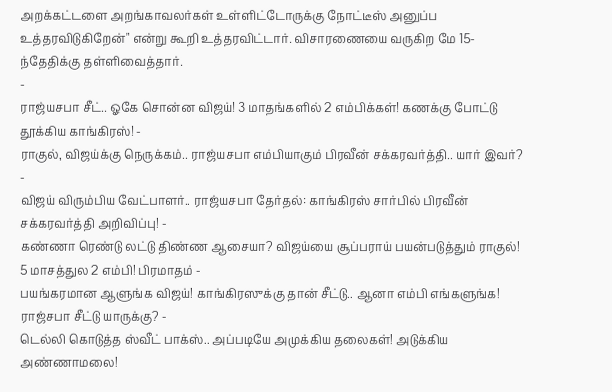அறக்கட்டளை அறங்காவலர்கள் உள்ளிட்டோருக்கு நோட்டீஸ் அனுப்ப உத்தரவிடுகிறேன்" என்று கூறி உத்தரவிட்டார். விசாரணையை வருகிற மே 15-ந்தேதிக்கு தள்ளிவைத்தார்.
-
ராஜ்யசபா சீட்.. ஓகே சொன்ன விஜய்! 3 மாதங்களில் 2 எம்பிக்கள்! கணக்கு போட்டு தூக்கிய காங்கிரஸ்! -
ராகுல், விஜய்க்கு நெருக்கம்.. ராஜ்யசபா எம்பியாகும் பிரவீன் சக்கரவர்த்தி.. யார் இவர்? -
விஜய் விரும்பிய வேட்பாளர்.. ராஜ்யசபா தேர்தல்: காங்கிரஸ் சார்பில் பிரவீன் சக்கரவர்த்தி அறிவிப்பு! -
கண்ணா ரெண்டு லட்டு திண்ண ஆசையா? விஜய்யை சூப்பராய் பயன்படுத்தும் ராகுல்! 5 மாசத்துல 2 எம்பி! பிரமாதம் -
பயங்கரமான ஆளுங்க விஜய்! காங்கிரஸுக்கு தான் சீட்டு.. ஆனா எம்பி எங்களுங்க! ராஜ்சபா சீட்டு யாருக்கு? -
டெல்லி கொடுத்த ஸ்வீட் பாக்ஸ்.. அப்படியே அமுக்கிய தலைகள்! அடுக்கிய அண்ணாமலை!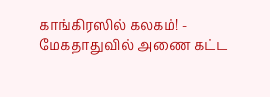காங்கிரஸில் கலகம்! -
மேகதாதுவில் அணை கட்ட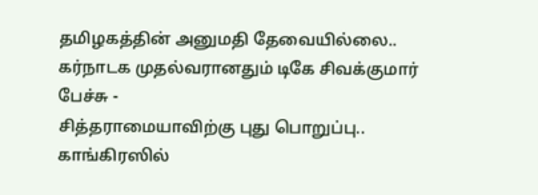தமிழகத்தின் அனுமதி தேவையில்லை.. கர்நாடக முதல்வரானதும் டிகே சிவக்குமார் பேச்சு -
சித்தராமையாவிற்கு புது பொறுப்பு.. காங்கிரஸில்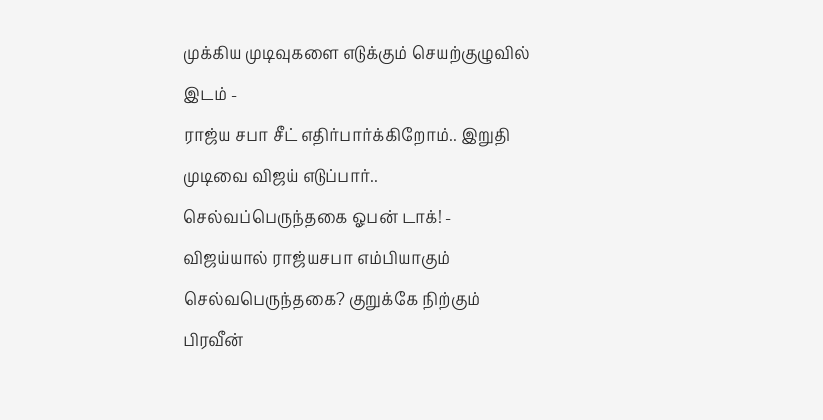முக்கிய முடிவுகளை எடுக்கும் செயற்குழுவில் இடம் -
ராஜ்ய சபா சீட் எதிர்பார்க்கிறோம்.. இறுதி முடிவை விஜய் எடுப்பார்.. செல்வப்பெருந்தகை ஓபன் டாக்! -
விஜய்யால் ராஜ்யசபா எம்பியாகும் செல்வபெருந்தகை? குறுக்கே நிற்கும் பிரவீன்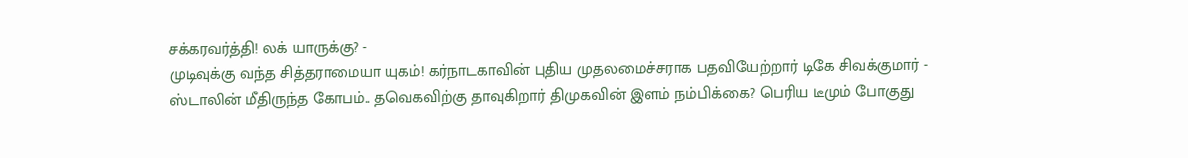சக்கரவர்த்தி! லக் யாருக்கு? -
முடிவுக்கு வந்த சித்தராமையா யுகம்! கர்நாடகாவின் புதிய முதலமைச்சராக பதவியேற்றார் டிகே சிவக்குமார் -
ஸ்டாலின் மீதிருந்த கோபம்.. தவெகவிற்கு தாவுகிறார் திமுகவின் இளம் நம்பிக்கை? பெரிய டீமும் போகுது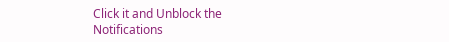Click it and Unblock the Notifications